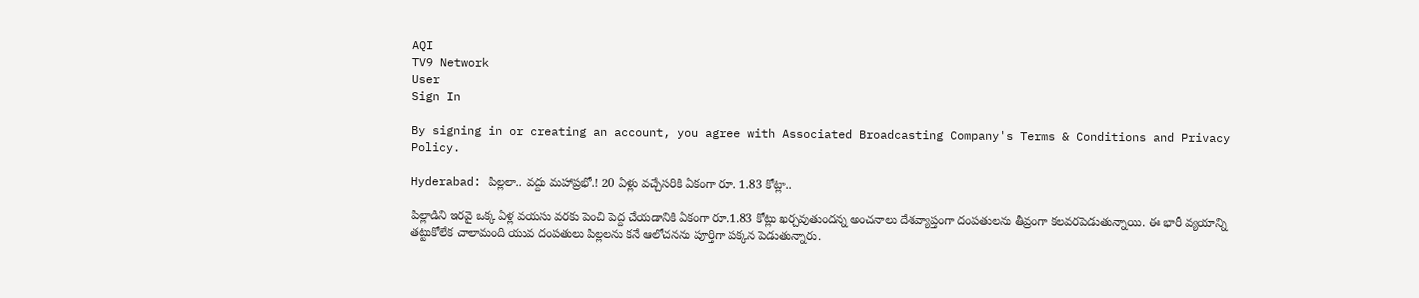AQI
TV9 Network
User
Sign In

By signing in or creating an account, you agree with Associated Broadcasting Company's Terms & Conditions and Privacy Policy.

Hyderabad: పిల్లలా.. వద్దు మహాప్రభో.! 20 ఏళ్లు వచ్చేసరికి ఏకంగా రూ. 1.83 కోట్లా..

పిల్లాడిని ఇరవై ఒక్క ఏళ్ల వయసు వరకు పెంచి పెద్ద చేయడానికి ఏకంగా రూ.1.83 కోట్లు ఖర్చవుతుందన్న అంచనాలు దేశవ్యాప్తంగా దంపతులను తీవ్రంగా కలవరపెడుతున్నాయి. ఈ భారీ వ్యయాన్ని తట్టుకోలేక చాలామంది యువ దంపతులు పిల్లలను కనే ఆలోచనను పూర్తిగా పక్కన పెడుతున్నారు.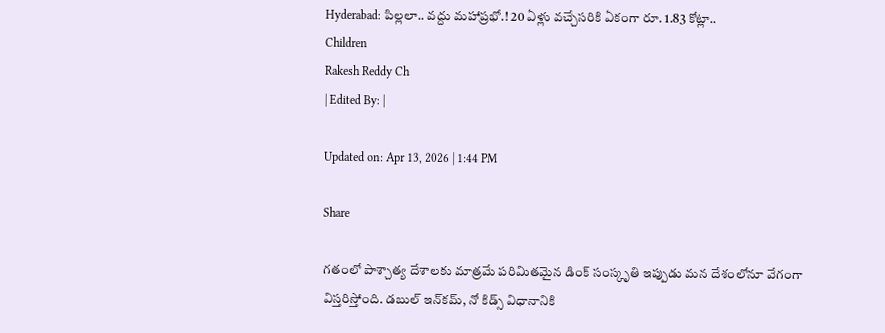Hyderabad: పిల్లలా.. వద్దు మహాప్రభో.! 20 ఏళ్లు వచ్చేసరికి ఏకంగా రూ. 1.83 కోట్లా..
Children
Rakesh Reddy Ch
| Edited By: |

Updated on: Apr 13, 2026 | 1:44 PM

Share

గతంలో పాశ్చాత్య దేశాలకు మాత్రమే పరిమితమైన డింక్ సంస్కృతి ఇప్పుడు మన దేశంలోనూ వేగంగా విస్తరిస్తోంది. డబుల్ ఇన్‌కమ్, నో కిడ్స్ విధానానికి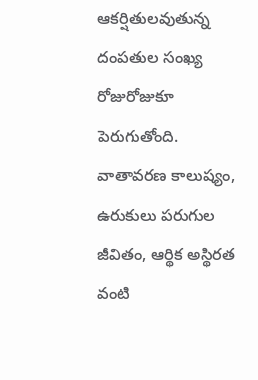ఆకర్షితులవుతున్న దంపతుల సంఖ్య రోజురోజుకూ పెరుగుతోంది. వాతావరణ కాలుష్యం, ఉరుకులు పరుగుల జీవితం, ఆర్థిక అస్థిరత వంటి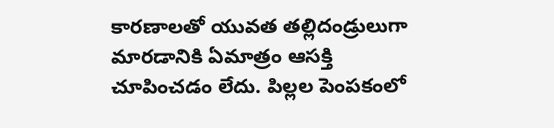కారణాలతో యువత తల్లిదండ్రులుగా మారడానికి ఏమాత్రం ఆసక్తి చూపించడం లేదు. పిల్లల పెంపకంలో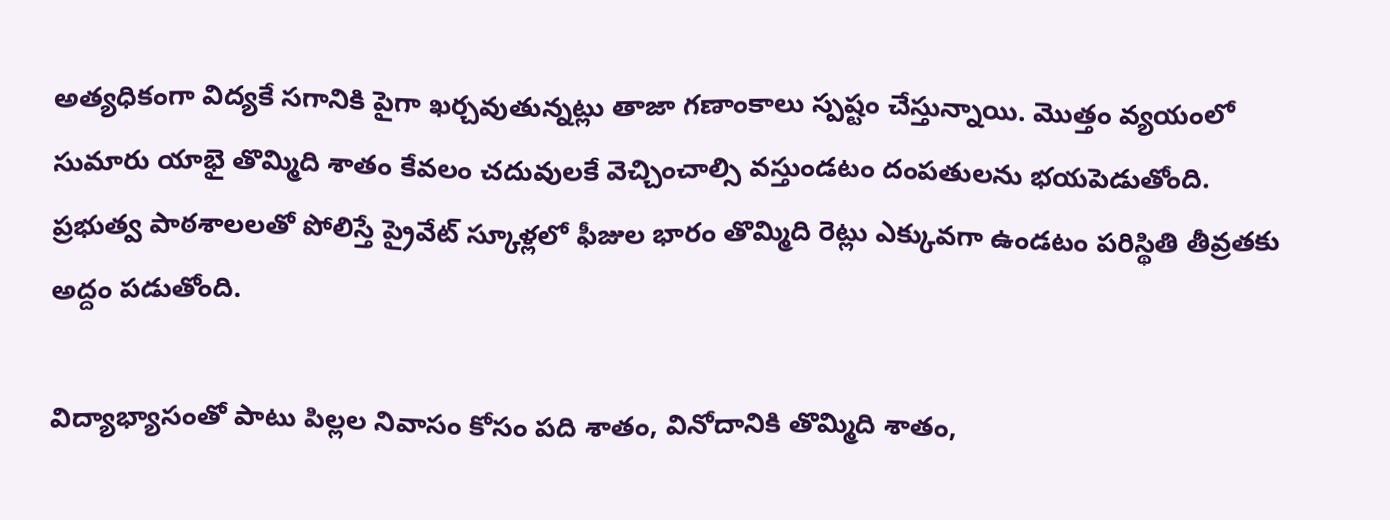అత్యధికంగా విద్యకే సగానికి పైగా ఖర్చవుతున్నట్లు తాజా గణాంకాలు స్పష్టం చేస్తున్నాయి. మొత్తం వ్యయంలో సుమారు యాభై తొమ్మిది శాతం కేవలం చదువులకే వెచ్చించాల్సి వస్తుండటం దంపతులను భయపెడుతోంది. ప్రభుత్వ పాఠశాలలతో పోలిస్తే ప్రైవేట్ స్కూళ్లలో ఫీజుల భారం తొమ్మిది రెట్లు ఎక్కువగా ఉండటం పరిస్థితి తీవ్రతకు అద్దం పడుతోంది.

విద్యాభ్యాసంతో పాటు పిల్లల నివాసం కోసం పది శాతం, వినోదానికి తొమ్మిది శాతం,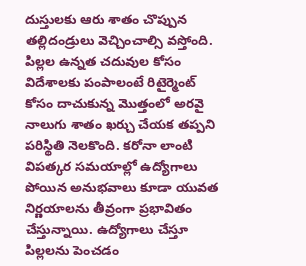దుస్తులకు ఆరు శాతం చొప్పున తల్లిదండ్రులు వెచ్చించాల్సి వస్తోంది. పిల్లల ఉన్నత చదువుల కోసం విదేశాలకు పంపాలంటే రిటైర్మెంట్ కోసం దాచుకున్న మొత్తంలో అరవై నాలుగు శాతం ఖర్చు చేయక తప్పని పరిస్థితి నెలకొంది. కరోనా లాంటి విపత్కర సమయాల్లో ఉద్యోగాలు పోయిన అనుభవాలు కూడా యువత నిర్ణయాలను తీవ్రంగా ప్రభావితం చేస్తున్నాయి. ఉద్యోగాలు చేస్తూ పిల్లలను పెంచడం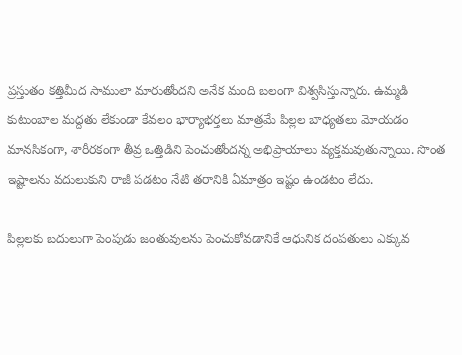ప్రస్తుతం కత్తిమీద సాములా మారుతోందని అనేక మంది బలంగా విశ్వసిస్తున్నారు. ఉమ్మడి కుటుంబాల మద్దతు లేకుండా కేవలం భార్యాభర్తలు మాత్రమే పిల్లల బాధ్యతలు మోయడం మానసికంగా, శారీరకంగా తీవ్ర ఒత్తిడిని పెంచుతోందన్న అభిప్రాయాలు వ్యక్తమవుతున్నాయి. సొంత ఇష్టాలను వదులుకుని రాజీ పడటం నేటి తరానికి ఏమాత్రం ఇష్టం ఉండటం లేదు.

పిల్లలకు బదులుగా పెంపుడు జంతువులను పెంచుకోవడానికే ఆధునిక దంపతులు ఎక్కువ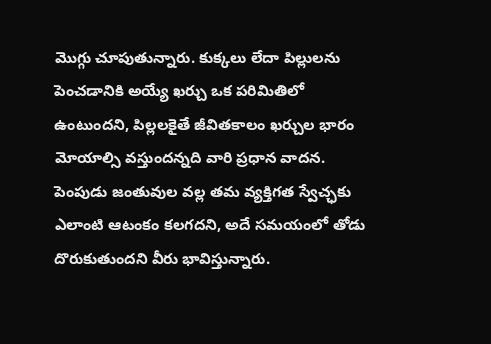మొగ్గు చూపుతున్నారు. కుక్కలు లేదా పిల్లులను పెంచడానికి అయ్యే ఖర్చు ఒక పరిమితిలో ఉంటుందని, పిల్లలకైతే జీవితకాలం ఖర్చుల భారం మోయాల్సి వస్తుందన్నది వారి ప్రధాన వాదన. పెంపుడు జంతువుల వల్ల తమ వ్యక్తిగత స్వేచ్ఛకు ఎలాంటి ఆటంకం కలగదని, అదే సమయంలో తోడు దొరుకుతుందని వీరు భావిస్తున్నారు.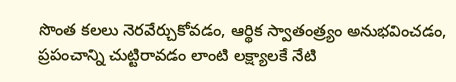సొంత కలలు నెరవేర్చుకోవడం, ఆర్థిక స్వాతంత్ర్యం అనుభవించడం, ప్రపంచాన్ని చుట్టిరావడం లాంటి లక్ష్యాలకే నేటి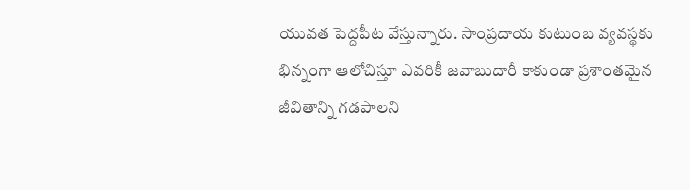యువత పెద్దపీట వేస్తున్నారు. సాంప్రదాయ కుటుంబ వ్యవస్థకు భిన్నంగా ఆలోచిస్తూ ఎవరికీ జవాబుదారీ కాకుండా ప్రశాంతమైన జీవితాన్ని గడపాలని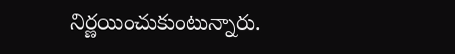నిర్ణయించుకుంటున్నారు.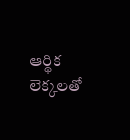ఆర్థిక లెక్కలతో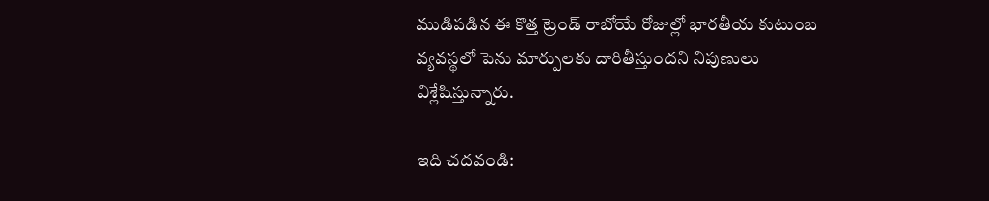ముడిపడిన ఈ కొత్త ట్రెండ్ రాబోయే రోజుల్లో భారతీయ కుటుంబ వ్యవస్థలో పెను మార్పులకు దారితీస్తుందని నిపుణులు విశ్లేషిస్తున్నారు.

ఇది చదవండి: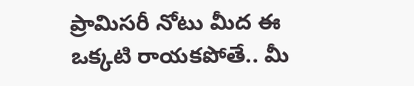ప్రామిసరీ నోటు మీద ఈ ఒక్కటి రాయకపోతే.. మీ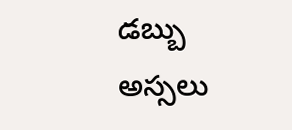డబ్బు అస్సలు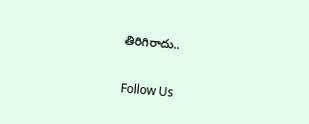తిరిగిరాదు..

Follow Us